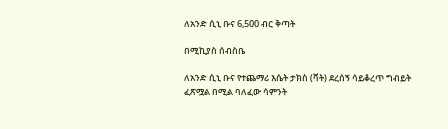ለአንድ ሲኒ ቡና 6,500 ብር ቅጣት

በሚኪያስ ሰብስቤ

ለአንድ ሲኒ ቡና የተጨማሪ እሴት ታክስ (ቫት) ደረሰኝ ሳይቆረጥ ግብይት ፈጽሟል በሚል ባለፈው ሳምንት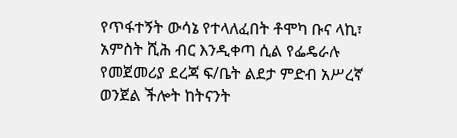የጥፋተኝት ውሳኔ የተላለፈበት ቶሞካ ቡና ላኪ፣ አምስት ሺሕ ብር እንዲቀጣ ሲል የፌዴራሉ የመጀመሪያ ደረጃ ፍ/ቤት ልደታ ምድብ አሥረኛ ወንጀል ችሎት ከትናንት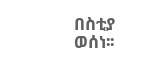በስቲያ ወሰነ፡፡